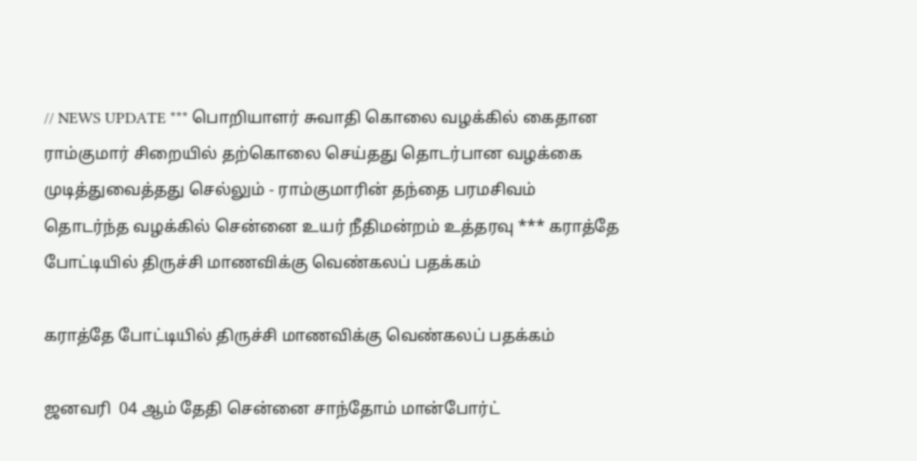// NEWS UPDATE *** பொறியாளர் சுவாதி கொலை வழக்கில் கைதான ராம்குமார் சிறையில் தற்கொலை செய்தது தொடர்பான வழக்கை முடித்துவைத்தது செல்லும் - ராம்குமாரின் தந்தை பரமசிவம் தொடர்ந்த வழக்கில் சென்னை உயர் நீதிமன்றம் உத்தரவு *** கராத்தே போட்டியில் திருச்சி மாணவிக்கு வெண்கலப் பதக்கம்

கராத்தே போட்டியில் திருச்சி மாணவிக்கு வெண்கலப் பதக்கம்

ஜனவரி  04 ஆம் தேதி சென்னை சாந்தோம் மான்போர்ட்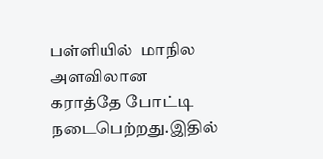பள்ளியில்  மாநில அளவிலான கராத்தே போட்டி நடைபெற்றது.இதில்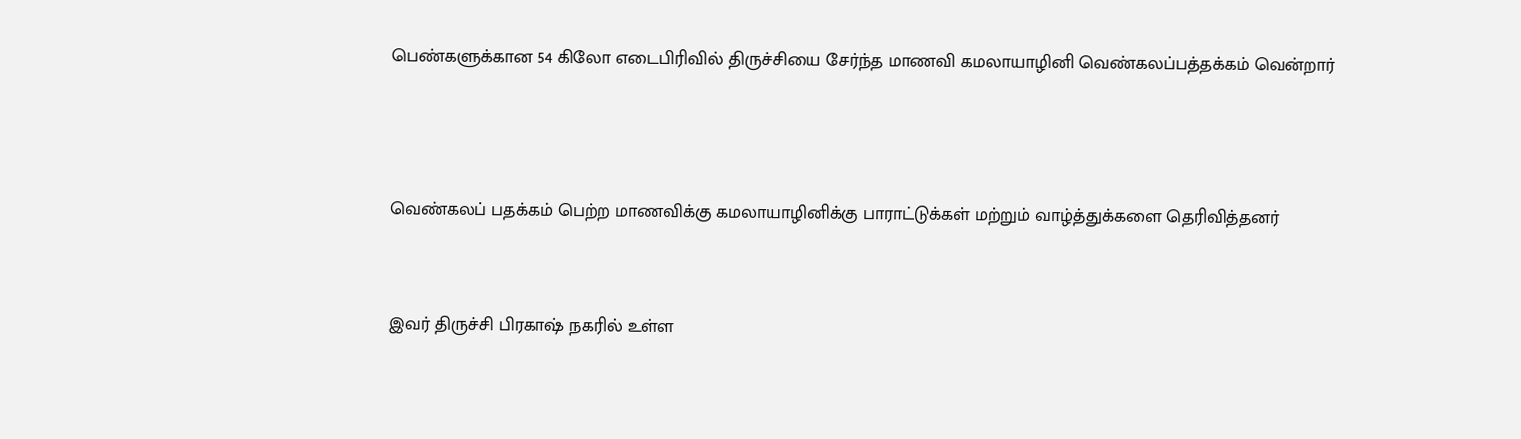பெண்களுக்கான 54 கிலோ எடைபிரிவில் திருச்சியை சேர்ந்த மாணவி கமலாயாழினி வெண்கலப்பத்தக்கம் வென்றார்



வெண்கலப் பதக்கம் பெற்ற மாணவிக்கு கமலாயாழினிக்கு பாராட்டுக்கள் மற்றும் வாழ்த்துக்களை தெரிவித்தனர்


இவர் திருச்சி பிரகாஷ் நகரில் உள்ள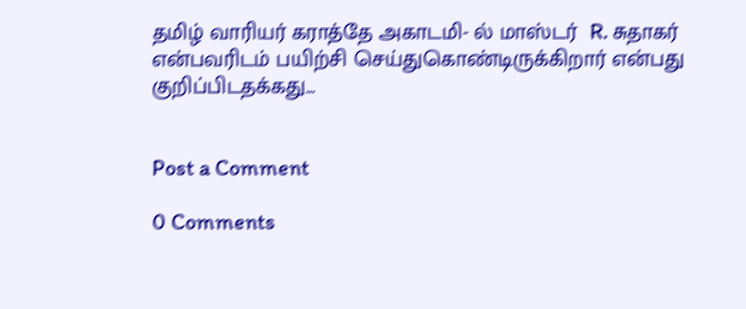தமிழ் வாரியர் கராத்தே அகாடமி- ல் மாஸ்டர்  R. சுதாகர் என்பவரிடம் பயிற்சி செய்துகொண்டிருக்கிறார் என்பது குறிப்பிடதக்கது...


Post a Comment

0 Comments